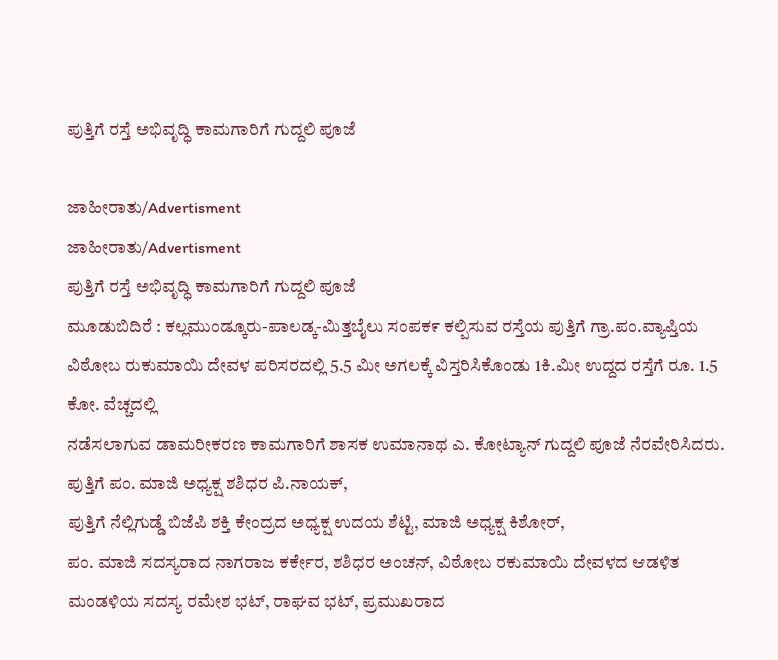ಪುತ್ತಿಗೆ ರಸ್ತೆ ಅಭಿವೃದ್ಧಿ ಕಾಮಗಾರಿಗೆ ಗುದ್ದಲಿ ಪೂಜೆ

ಜಾಹೀರಾತು/Advertisment
ಜಾಹೀರಾತು/Advertisment
ಪುತ್ತಿಗೆ ರಸ್ತೆ ಅಭಿವೃದ್ಧಿ ಕಾಮಗಾರಿಗೆ ಗುದ್ದಲಿ ಪೂಜೆ
ಮೂಡುಬಿದಿರೆ : ಕಲ್ಲಮುಂಡ್ಕೂರು-ಪಾಲಡ್ಕ-ಮಿತ್ತಬೈಲು ಸಂಪಕ೯ ಕಲ್ಪಿಸುವ ರಸ್ತೆಯ ಪುತ್ತಿಗೆ ಗ್ರಾ.ಪಂ.ವ್ಯಾಪ್ತಿಯ ವಿಠೋಬ ರುಕುಮಾಯಿ ದೇವಳ ಪರಿಸರದಲ್ಲಿ 5.5 ಮೀ ಅಗಲಕ್ಕೆ ವಿಸ್ತರಿಸಿಕೊಂಡು 1ಕಿ.ಮೀ ಉದ್ದದ ರಸ್ತೆಗೆ ರೂ. 1.5 ಕೋ. ವೆಚ್ಚದಲ್ಲಿ
ನಡೆಸಲಾಗುವ ಡಾಮರೀಕರಣ ಕಾಮಗಾರಿಗೆ ಶಾಸಕ ಉಮಾನಾಥ ಎ. ಕೋಟ್ಯಾನ್ ಗುದ್ದಲಿ ಪೂಜೆ ನೆರವೇರಿಸಿದರು.
ಪುತ್ತಿಗೆ ಪಂ. ಮಾಜಿ ಅಧ್ಯಕ್ಷ ಶಶಿಧರ ಪಿ.ನಾಯಕ್,
ಪುತ್ತಿಗೆ ನೆಲ್ಲಿಗುಡ್ಡೆ ಬಿಜೆಪಿ ಶಕ್ತಿ ಕೇಂದ್ರದ ಅಧ್ಯಕ್ಷ ಉದಯ ಶೆಟ್ಟಿ, ಮಾಜಿ ಅಧ್ಯಕ್ಷ ಕಿಶೋರ್,
ಪಂ. ಮಾಜಿ ಸದಸ್ಯರಾದ ನಾಗರಾಜ ಕರ್ಕೇರ, ಶಶಿಧರ ಅಂಚನ್, ವಿಠೋಬ ರಕುಮಾಯಿ ದೇವಳದ ಆಡಳಿತ ಮಂಡಳಿಯ ಸದಸ್ಯ ರಮೇಶ ಭಟ್, ರಾಘವ ಭಟ್, ಪ್ರಮುಖರಾದ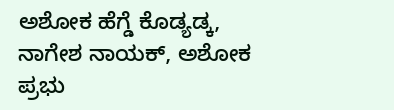ಅಶೋಕ ಹೆಗ್ಡೆ ಕೊಡ್ಯಡ್ಕ,
ನಾಗೇಶ ನಾಯಕ್, ಅಶೋಕ ಪ್ರಭು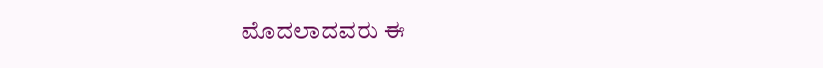ಮೊದಲಾದವರು ಈ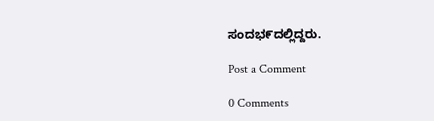ಸಂದಭ೯ದಲ್ಲಿದ್ದರು.

Post a Comment

0 Comments